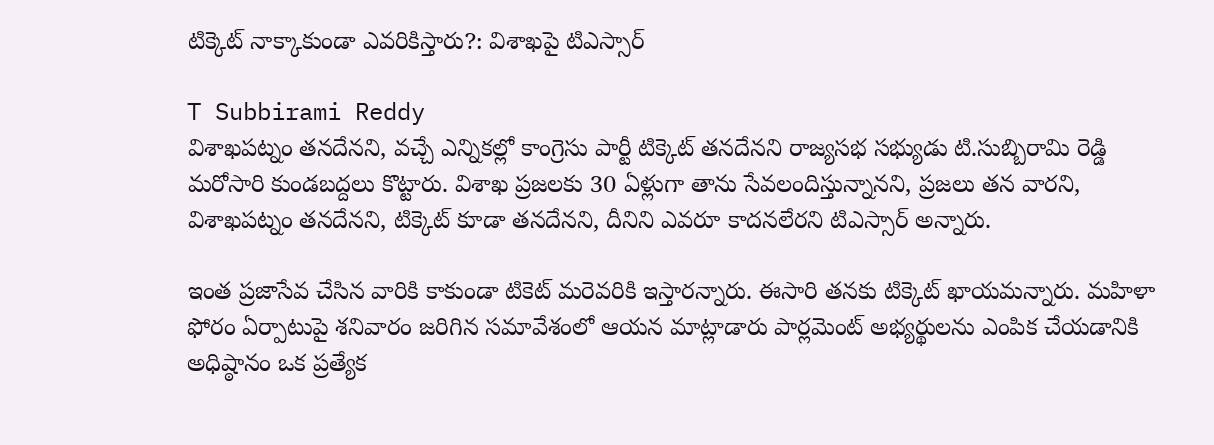టిక్కెట్ నాక్కాకుండా ఎవరికిస్తారు?: విశాఖపై టిఎస్సార్

T Subbirami Reddy
విశాఖపట్నం తనదేనని, వచ్చే ఎన్నికల్లో కాంగ్రెసు పార్టీ టిక్కెట్ తనదేనని రాజ్యసభ సభ్యుడు టి.సుబ్బిరామి రెడ్డి మరోసారి కుండబద్దలు కొట్టారు. విశాఖ ప్రజలకు 30 ఏళ్లుగా తాను సేవలందిస్తున్నానని, ప్రజలు తన వారని, విశాఖపట్నం తనదేనని, టిక్కెట్ కూడా తనదేనని, దీనిని ఎవరూ కాదనలేరని టిఎస్సార్ అన్నారు.

ఇంత ప్రజాసేవ చేసిన వారికి కాకుండా టికెట్ మరెవరికి ఇస్తారన్నారు. ఈసారి తనకు టిక్కెట్ ఖాయమన్నారు. మహిళా ఫోరం ఏర్పాటుపై శనివారం జరిగిన సమావేశంలో ఆయన మాట్లాడారు పార్లమెంట్ అభ్యర్థులను ఎంపిక చేయడానికి అధిష్ఠానం ఒక ప్రత్యేక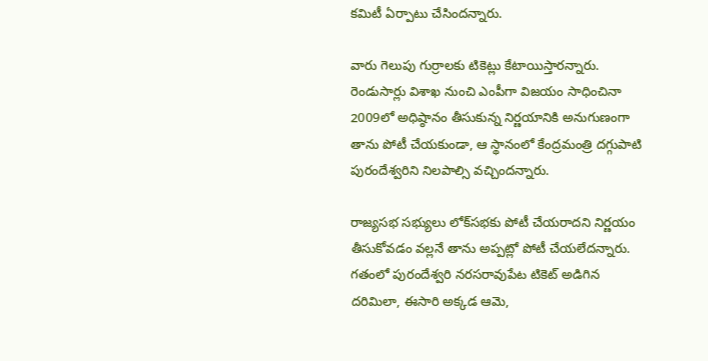కమిటీ ఏర్పాటు చేసిందన్నారు.

వారు గెలుపు గుర్రాలకు టికెట్లు కేటాయిస్తారన్నారు. రెండుసార్లు విశాఖ నుంచి ఎంపీగా విజయం సాధించినా 2009లో అధిష్ఠానం తీసుకున్న నిర్ణయానికి అనుగుణంగా తాను పోటీ చేయకుండా, ఆ స్థానంలో కేంద్రమంత్రి దగ్గుపాటి పురందేశ్వరిని నిలపాల్సి వచ్చిందన్నారు.

రాజ్యసభ సభ్యులు లోక్‌సభకు పోటీ చేయరాదని నిర్ణయం తీసుకోవడం వల్లనే తాను అప్పట్లో పోటీ చేయలేదన్నారు. గతంలో పురందేశ్వరి నరసరావుపేట టికెట్ అడిగిన దరిమిలా, ఈసారి అక్కడ ఆమె,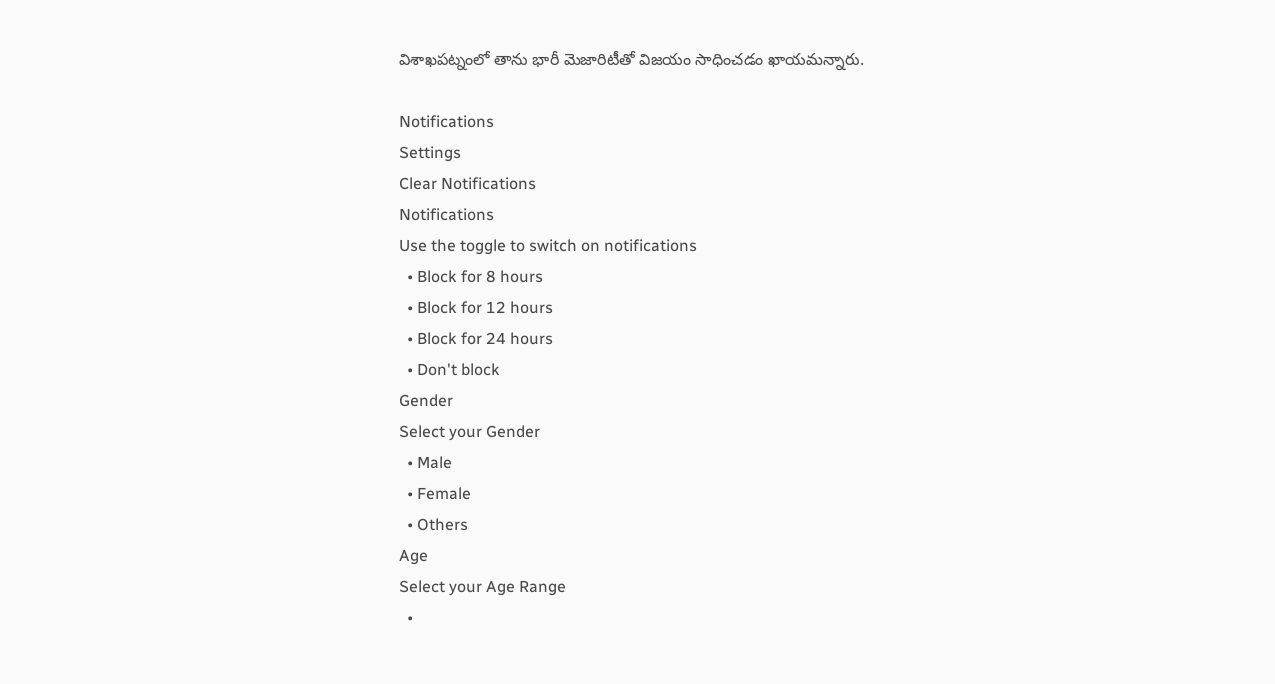విశాఖపట్నంలో తాను భారీ మెజారిటీతో విజయం సాధించడం ఖాయమన్నారు.

Notifications
Settings
Clear Notifications
Notifications
Use the toggle to switch on notifications
  • Block for 8 hours
  • Block for 12 hours
  • Block for 24 hours
  • Don't block
Gender
Select your Gender
  • Male
  • Female
  • Others
Age
Select your Age Range
  •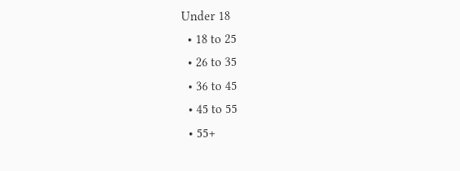Under 18
  • 18 to 25
  • 26 to 35
  • 36 to 45
  • 45 to 55
  • 55+